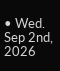• Wed. Sep 2nd, 2026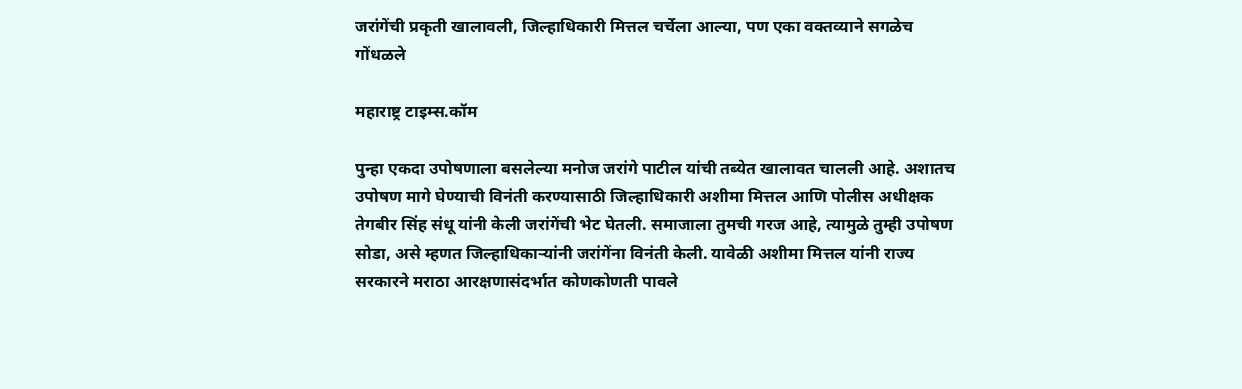जरांगेंची प्रकृती खालावली, जिल्हाधिकारी मित्तल चर्चेला आल्या, पण एका वक्तव्याने सगळेच गोंधळले

महाराष्ट्र टाइम्स.कॉम

पुन्हा एकदा उपोषणाला बसलेल्या मनोज जरांगे पाटील यांची तब्येत खालावत चालली आहे. अशातच उपोषण मागे घेण्याची विनंती करण्यासाठी जिल्हाधिकारी अशीमा मित्तल आणि पोलीस अधीक्षक तेगबीर सिंह संधू यांनी केली जरांगेंची भेट घेतली. समाजाला तुमची गरज आहे, त्यामुळे तुम्ही उपोषण सोडा, असे म्हणत जिल्हाधिकाऱ्यांनी जरांगेंना विनंती केली. यावेळी अशीमा मित्तल यांनी राज्य सरकारने मराठा आरक्षणासंदर्भात कोणकोणती पावले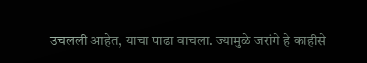उचलली आहेत, याचा पाढा वाचला. ज्यामुळे जरांगे हे काहीसे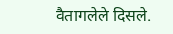वैतागलेले दिसले.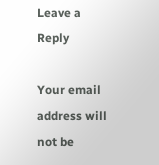Leave a Reply

Your email address will not be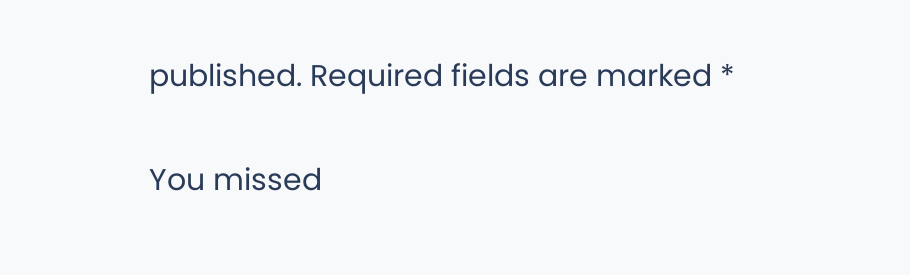published. Required fields are marked *

You missed